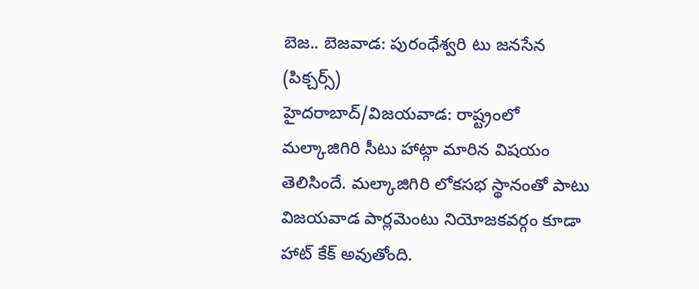బెజ.. బెజవాడ: పురంధేశ్వరి టు జనసేన (పిక్చర్స్)
హైదరాబాద్/విజయవాడ: రాష్ట్రంలో మల్కాజిగిరి సీటు హాట్గా మారిన విషయం తెలిసిందే. మల్కాజిగిరి లోకసభ స్థానంతో పాటు విజయవాడ పార్లమెంటు నియోజకవర్గం కూడా హాట్ కేక్ అవుతోంది.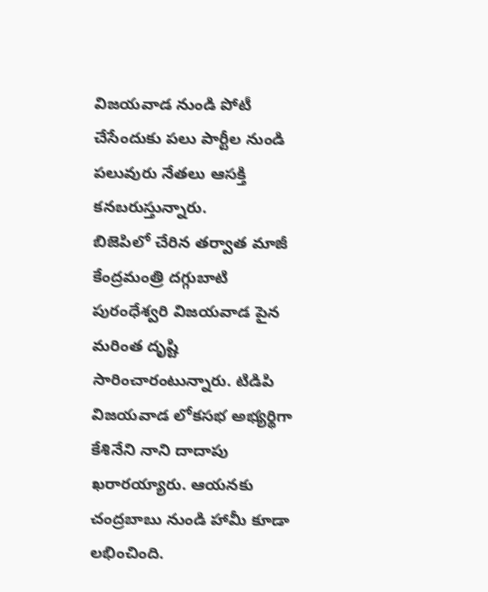విజయవాడ నుండి పోటీ చేసేందుకు పలు పార్టీల నుండి పలువురు నేతలు ఆసక్తి కనబరుస్తున్నారు.
బిజెపిలో చేరిన తర్వాత మాజీ కేంద్రమంత్రి దగ్గుబాటి పురంధేశ్వరి విజయవాడ పైన మరింత దృష్టి సారించారంటున్నారు. టిడిపి విజయవాడ లోకసభ అభ్యర్థిగా కేశినేని నాని దాదాపు ఖరారయ్యారు. ఆయనకు చంద్రబాబు నుండి హామీ కూడా లభించింది.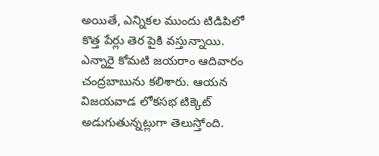అయితే, ఎన్నికల ముందు టిడిపిలో కొత్త పేర్లు తెర పైకి వస్తున్నాయి.
ఎన్నారై కోమటి జయరాం ఆదివారం చంద్రబాబును కలిశారు. ఆయన విజయవాడ లోకసభ టిక్కెట్ అడుగుతున్నట్లుగా తెలుస్తోంది.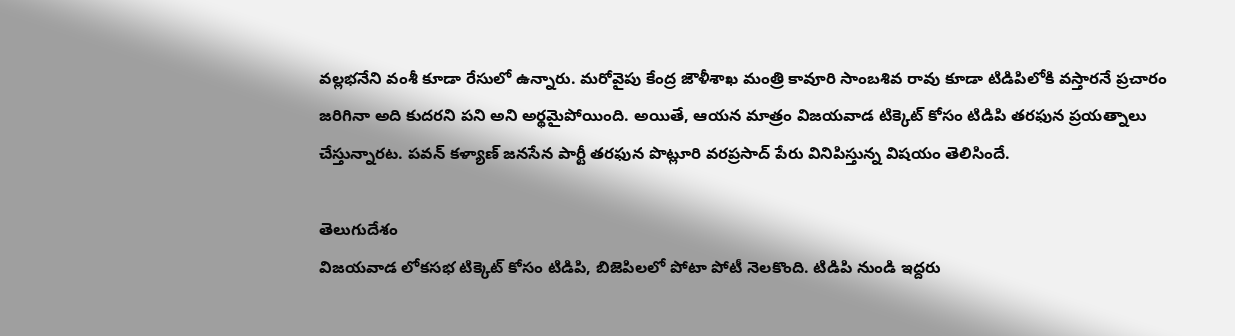వల్లభనేని వంశీ కూడా రేసులో ఉన్నారు. మరోవైపు కేంద్ర జౌళీశాఖ మంత్రి కావూరి సాంబశివ రావు కూడా టిడిపిలోకి వస్తారనే ప్రచారం జరిగినా అది కుదరని పని అని అర్థమైపోయింది. అయితే, ఆయన మాత్రం విజయవాడ టిక్కెట్ కోసం టిడిపి తరఫున ప్రయత్నాలు చేస్తున్నారట. పవన్ కళ్యాణ్ జనసేన పార్టీ తరఫున పొట్లూరి వరప్రసాద్ పేరు వినిపిస్తున్న విషయం తెలిసిందే.

తెలుగుదేశం
విజయవాడ లోకసభ టిక్కెట్ కోసం టిడిపి, బిజెపిలలో పోటా పోటీ నెలకొంది. టిడిపి నుండి ఇద్దరు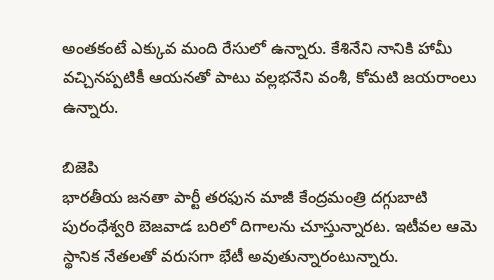అంతకంటే ఎక్కువ మంది రేసులో ఉన్నారు. కేశినేని నానికి హామీ వచ్చినప్పటికీ ఆయనతో పాటు వల్లభనేని వంశీ, కోమటి జయరాంలు ఉన్నారు.

బిజెపి
భారతీయ జనతా పార్టీ తరఫున మాజీ కేంద్రమంత్రి దగ్గుబాటి పురంధేశ్వరి బెజవాడ బరిలో దిగాలను చూస్తున్నారట. ఇటీవల ఆమె స్థానిక నేతలతో వరుసగా భేటీ అవుతున్నారంటున్నారు.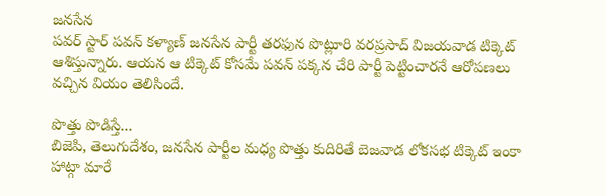జనసేన
పవర్ స్టార్ పవన్ కళ్యాణ్ జనసేన పార్టీ తరఫున పొట్లూరి వరప్రసాద్ విజయవాడ టిక్కెట్ ఆశిస్తున్నారు. ఆయన ఆ టిక్కెట్ కోసమే పవన్ పక్కన చేరి పార్టీ పెట్టించారనే ఆరోపణలు వచ్చిన వియం తెలిసిందే.

పొత్తు పొడిస్తే...
బిజెపి, తెలుగుదేశం, జనసేన పార్టీల మధ్య పొత్తు కుదిరితే బెజవాడ లోకసభ టిక్కెట్ ఇంకా హాట్గా మారే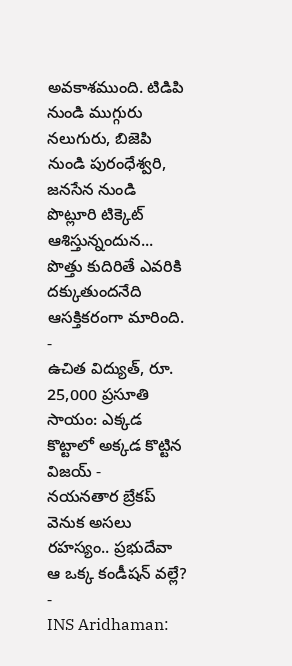అవకాశముంది. టిడిపి నుండి ముగ్గురు నలుగురు, బిజెపి నుండి పురంధేశ్వరి, జనసేన నుండి పొట్లూరి టిక్కెట్ ఆశిస్తున్నందున... పొత్తు కుదిరితే ఎవరికి దక్కుతుందనేది ఆసక్తికరంగా మారింది.
-
ఉచిత విద్యుత్, రూ. 25,000 ప్రసూతి సాయం: ఎక్కడ కొట్టాలో అక్కడ కొట్టిన విజయ్ -
నయనతార బ్రేకప్ వెనుక అసలు రహస్యం.. ప్రభుదేవా ఆ ఒక్క కండీషన్ వల్లే? -
INS Aridhaman: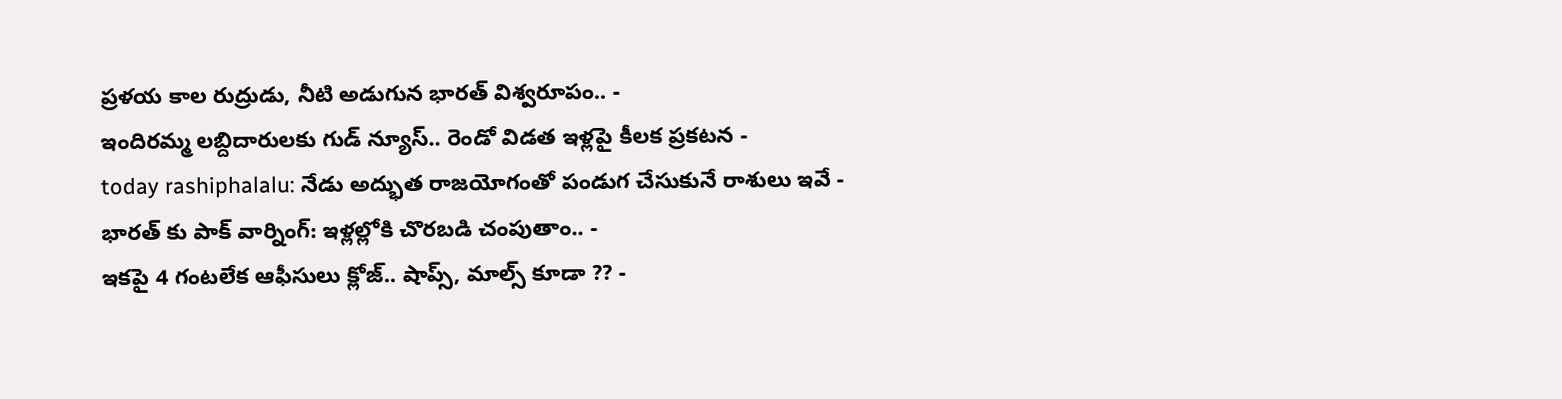ప్రళయ కాల రుద్రుడు, నీటి అడుగున భారత్ విశ్వరూపం.. -
ఇందిరమ్మ లబ్దిదారులకు గుడ్ న్యూస్.. రెండో విడత ఇళ్లపై కీలక ప్రకటన -
today rashiphalalu: నేడు అద్భుత రాజయోగంతో పండుగ చేసుకునే రాశులు ఇవే -
భారత్ కు పాక్ వార్నింగ్: ఇళ్లల్లోకి చొరబడి చంపుతాం.. -
ఇకపై 4 గంటలేక ఆఫీసులు క్లోజ్.. షాప్స్, మాల్స్ కూడా ?? -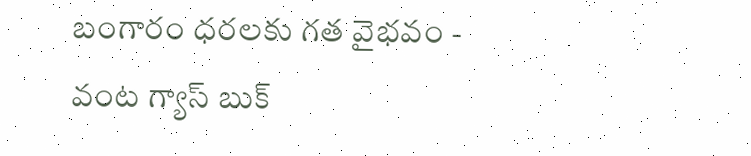బంగారం ధరలకు గత వైభవం -
వంట గ్యాస్ బుక్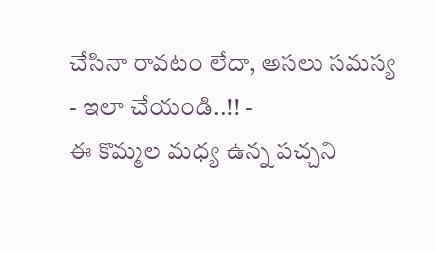చేసినా రావటం లేదా, అసలు సమస్య - ఇలా చేయండి..!! -
ఈ కొమ్మల మధ్య ఉన్న పచ్చని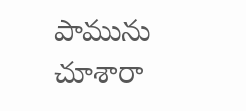పామును చూశారా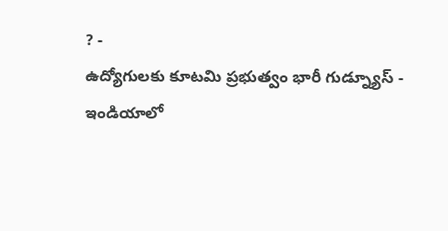? -
ఉద్యోగులకు కూటమి ప్రభుత్వం భారీ గుడ్న్యూస్ -
ఇండియాలో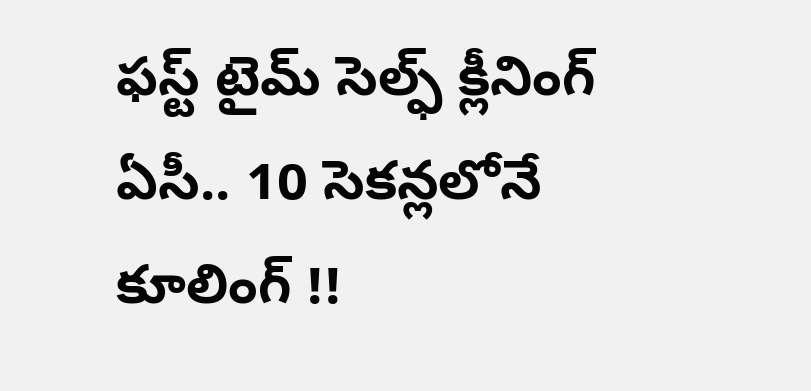ఫస్ట్ టైమ్ సెల్ఫ్ క్లీనింగ్ ఏసీ.. 10 సెకన్లలోనే కూలింగ్ !!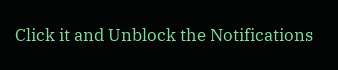Click it and Unblock the Notifications